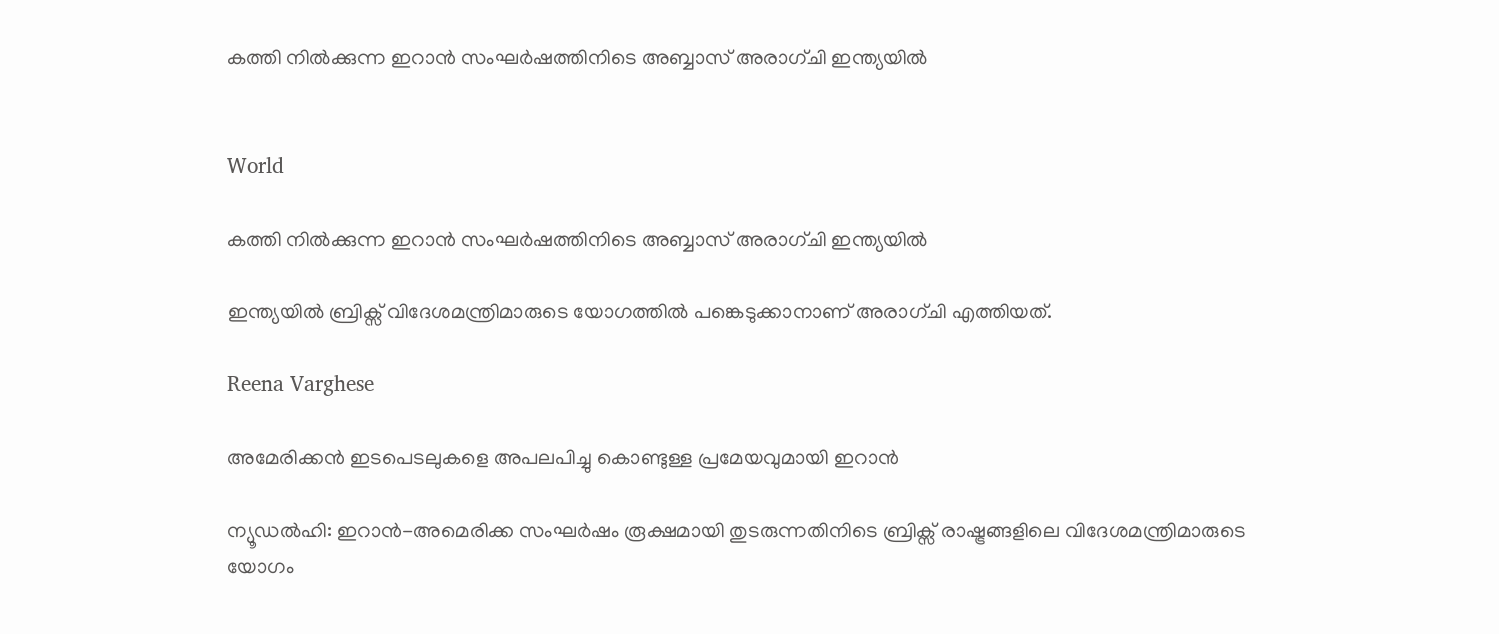കത്തി നിൽക്കുന്ന ഇറാൻ സംഘർഷത്തിനിടെ അബ്ബാസ് അരാഗ്ചി ഇന്ത്യയിൽ


World

കത്തി നിൽക്കുന്ന ഇറാൻ സംഘർഷത്തിനിടെ അബ്ബാസ് അരാഗ്ചി ഇന്ത്യയിൽ

ഇന്ത്യയിൽ ബ്രിക്സ് വിദേശമന്ത്രിമാരുടെ യോഗത്തിൽ പങ്കെടുക്കാനാണ് അരാഗ്ചി എത്തിയത്.

Reena Varghese

അമേരിക്കന്‍ ഇടപെടലുകളെ അപലപിച്ചു കൊണ്ടുള്ള പ്രമേയവുമായി ഇറാന്‍

ന്യൂഡൽഹി: ഇറാൻ-അമെരിക്ക സംഘർഷം രൂക്ഷമായി തുടരുന്നതിനിടെ ബ്രിക്സ് രാഷ്ട്രങ്ങളിലെ വിദേശമന്ത്രിമാരുടെ യോഗം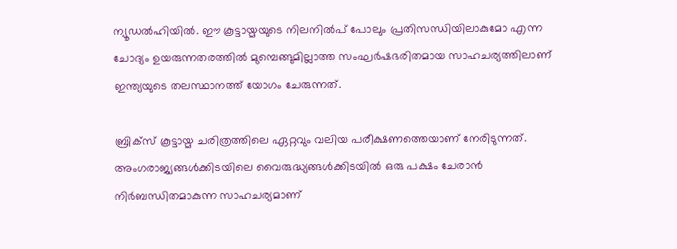ന്യൂഡൽഹിയിൽ. ഈ കൂട്ടായ്മയുടെ നിലനിൽപ് പോലും പ്രതിസന്ധിയിലാകുമോ എന്ന ചോദ്യം ഉയരുന്നതരത്തിൽ മുമ്പെങ്ങുമില്ലാത്ത സംഘർഷഭരിതമായ സാഹചര്യത്തിലാണ് ഇന്ത്യയുടെ തലസ്ഥാനത്ത് യോഗം ചേരുന്നത്.

ബ്രിക്സ് കൂട്ടായ്മ ചരിത്രത്തിലെ ഏറ്റവും വലിയ പരീക്ഷണത്തെയാണ് നേരിടുന്നത്. അംഗരാജ്യങ്ങൾക്കിടയിലെ വൈരുദ്ധ്യങ്ങൾക്കിടയിൽ ഒരു പക്ഷം ചേരാൻ നിർബന്ധിതമാകുന്ന സാഹചര്യമാണ്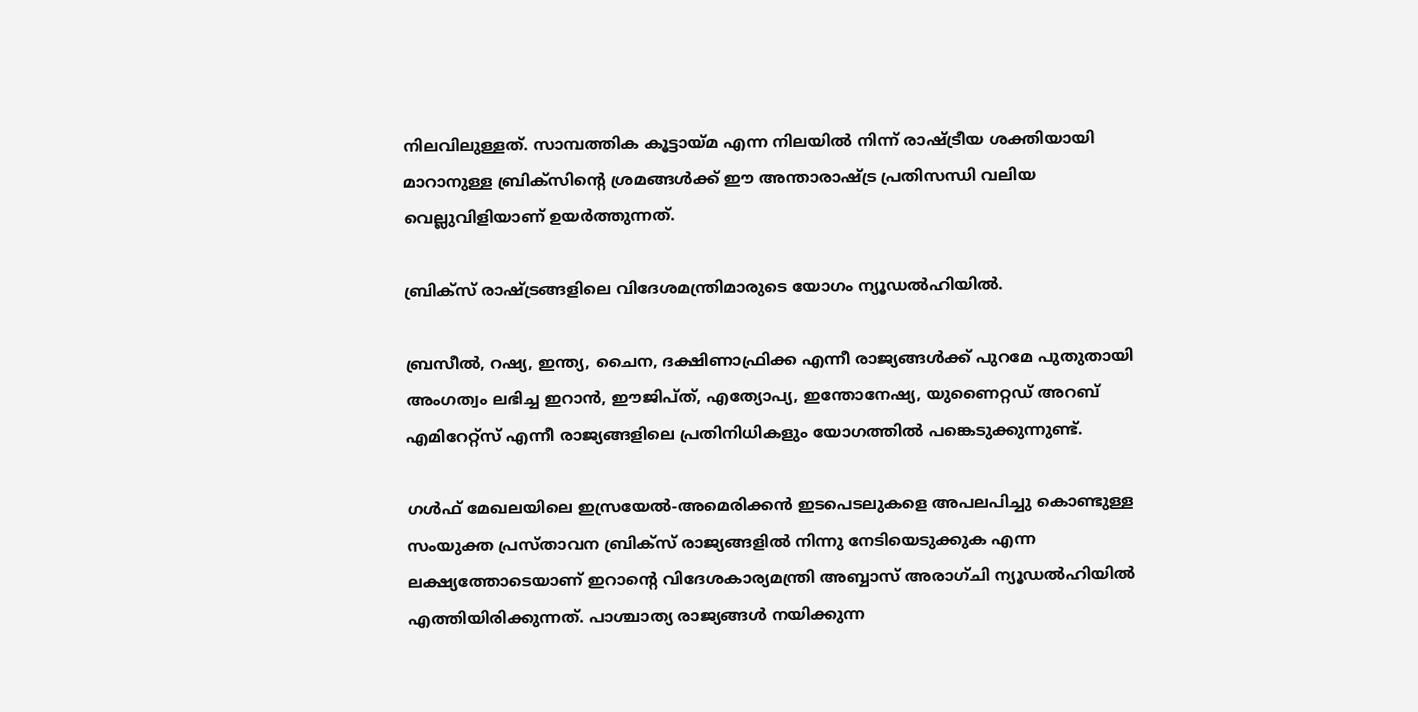നിലവിലുള്ളത്. സാമ്പത്തിക കൂട്ടായ്മ എന്ന നിലയിൽ നിന്ന് രാഷ്ട്രീയ ശക്തിയായി മാറാനുള്ള ബ്രിക്സിന്‍റെ ശ്രമങ്ങൾക്ക് ഈ അന്താരാഷ്ട്ര പ്രതിസന്ധി വലിയ വെല്ലുവിളിയാണ് ഉയർത്തുന്നത്.

ബ്രിക്സ് രാഷ്ട്രങ്ങളിലെ വിദേശമന്ത്രിമാരുടെ യോഗം ന്യൂഡൽഹിയിൽ.

ബ്രസീൽ, റഷ്യ, ഇന്ത്യ, ചൈന, ദക്ഷിണാഫ്രിക്ക എന്നീ രാജ്യങ്ങൾക്ക് പുറമേ പുതുതായി അംഗത്വം ലഭിച്ച ഇറാൻ, ഈജിപ്ത്, എത്യോപ്യ, ഇന്തോനേഷ്യ, യുണൈറ്റഡ് അറബ് എമിറേറ്റ്സ് എന്നീ രാജ്യങ്ങളിലെ പ്രതിനിധികളും യോഗത്തിൽ പങ്കെടുക്കുന്നുണ്ട്.

ഗൾഫ് മേഖലയിലെ ഇസ്രയേൽ-അമെരിക്കൻ ഇടപെടലുകളെ അപലപിച്ചു കൊണ്ടുള്ള സംയുക്ത പ്രസ്താവന ബ്രിക്സ് രാജ്യങ്ങളിൽ നിന്നു നേടിയെടുക്കുക എന്ന ലക്ഷ്യത്തോടെയാണ് ഇറാന്‍റെ വിദേശകാര്യമന്ത്രി അബ്ബാസ് അരാഗ്ചി ന്യൂഡൽഹിയിൽ എത്തിയിരിക്കുന്നത്. പാശ്ചാത്യ രാജ്യങ്ങൾ നയിക്കുന്ന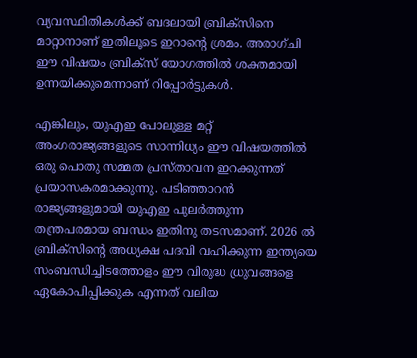വ്യവസ്ഥിതികൾക്ക് ബദലായി ബ്രിക്സിനെ മാറ്റാനാണ് ഇതിലൂടെ ഇറാന്‍റെ ശ്രമം. അരാഗ്ചി ഈ വിഷയം ബ്രിക്സ് യോഗത്തിൽ ശക്തമായി ഉന്നയിക്കുമെന്നാണ് റിപ്പോർട്ടുകൾ.

എങ്കിലും, യുഎഇ പോലുള്ള മറ്റ് അംഗരാജ്യങ്ങളുടെ സാന്നിധ്യം ഈ വിഷയത്തിൽ ഒരു പൊതു സമ്മത പ്രസ്താവന ഇറക്കുന്നത് പ്രയാസകരമാക്കുന്നു. പടിഞ്ഞാറൻ രാജ്യങ്ങളുമായി യുഎഇ പുലർത്തുന്ന തന്ത്രപരമായ ബന്ധം ഇതിനു തടസമാണ്. 2026 ൽ ബ്രിക്സിന്‍റെ അധ്യക്ഷ പദവി വഹിക്കുന്ന ഇന്ത്യയെ സംബന്ധിച്ചിടത്തോളം ഈ വിരുദ്ധ ധ്രുവങ്ങളെ ഏകോപിപ്പിക്കുക എന്നത് വലിയ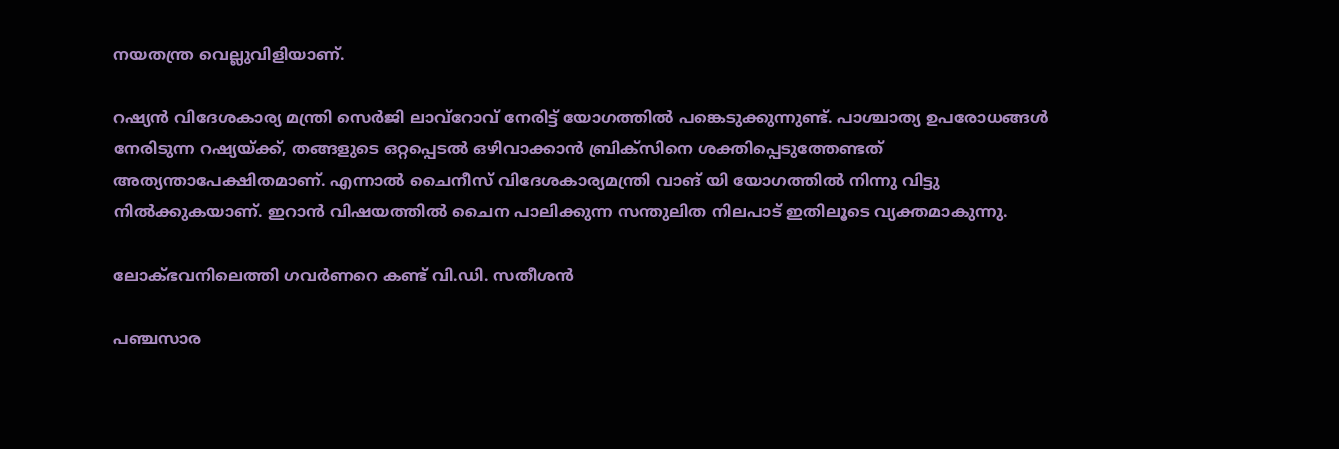നയതന്ത്ര വെല്ലുവിളിയാണ്.

റഷ്യൻ വിദേശകാര്യ മന്ത്രി സെർജി ലാവ്റോവ് നേരിട്ട് യോഗത്തിൽ പങ്കെടുക്കുന്നുണ്ട്. പാശ്ചാത്യ ഉപരോധങ്ങൾ നേരിടുന്ന റഷ്യയ്ക്ക്, തങ്ങളുടെ ഒറ്റപ്പെടൽ ഒഴിവാക്കാൻ ബ്രിക്സിനെ ശക്തിപ്പെടുത്തേണ്ടത് അത്യന്താപേക്ഷിതമാണ്. എന്നാൽ ചൈനീസ് വിദേശകാര്യമന്ത്രി വാങ് യി യോഗത്തിൽ നിന്നു വിട്ടു നിൽക്കുകയാണ്. ഇറാൻ വിഷയത്തിൽ ചൈന പാലിക്കുന്ന സന്തുലിത നിലപാട് ഇതിലൂടെ വ്യക്തമാകുന്നു.

ലോക്ഭവനിലെത്തി ഗവർണറെ കണ്ട് വി.ഡി. സതീശൻ

പഞ്ചസാര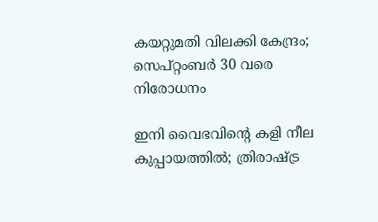കയറ്റുമതി വിലക്കി കേന്ദ്രം; സെപ്റ്റംബർ 30 വരെ നിരോധനം

ഇനി വൈഭവിന്‍റെ കളി നീല കുപ്പായത്തിൽ; ത്രിരാഷ്ട്ര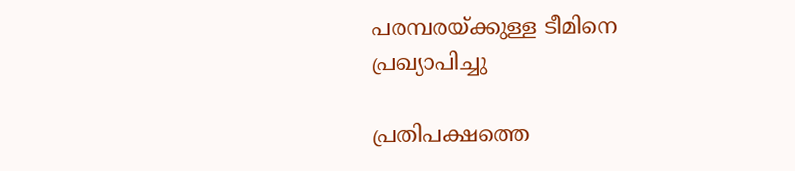പരമ്പരയ്ക്കുള്ള ടീമിനെ പ്രഖ‍്യാപിച്ചു

പ്രതിപക്ഷത്തെ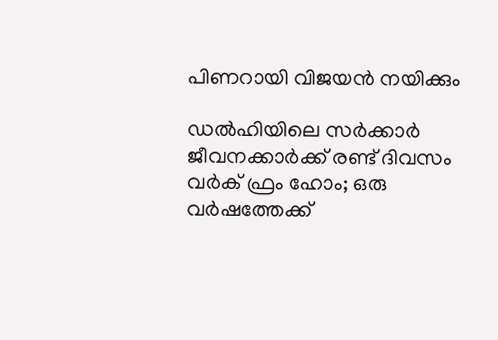പിണറായി വിജയൻ നയിക്കും

ഡൽഹിയിലെ സർക്കാർ ജീവനക്കാർക്ക് രണ്ട് ദിവസം വർക് ഫ്രം ഹോം; ഒരു വർഷത്തേക്ക്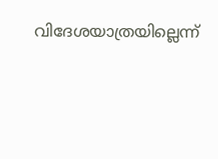വിദേശയാത്രയില്ലെന്ന്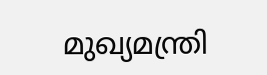മുഖ്യമന്ത്രി